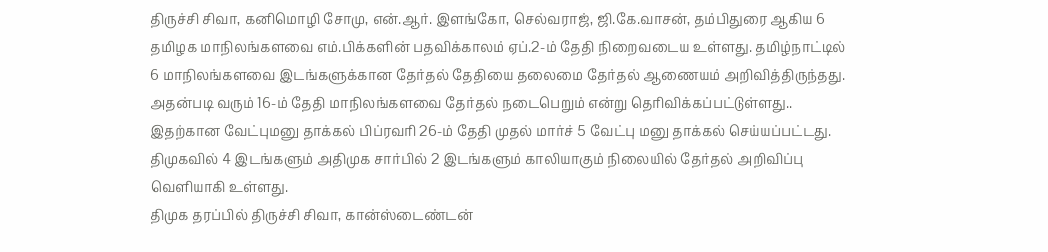திருச்சி சிவா, கனிமொழி சோமு, என்.ஆர். இளங்கோ, செல்வராஜ், ஜி.கே.வாசன், தம்பிதுரை ஆகிய 6 தமிழக மாநிலங்களவை எம்.பிக்களின் பதவிக்காலம் ஏப்.2-ம் தேதி நிறைவடைய உள்ளது. தமிழ்நாட்டில் 6 மாநிலங்களவை இடங்களுக்கான தேர்தல் தேதியை தலைமை தேர்தல் ஆணையம் அறிவித்திருந்தது. அதன்படி வரும் 16-ம் தேதி மாநிலங்களவை தேர்தல் நடைபெறும் என்று தெரிவிக்கப்பட்டுள்ளது.. இதற்கான வேட்புமனு தாக்கல் பிப்ரவரி 26-ம் தேதி முதல் மார்ச் 5 வேட்பு மனு தாக்கல் செய்யப்பட்டது. திமுகவில் 4 இடங்களும் அதிமுக சார்பில் 2 இடங்களும் காலியாகும் நிலையில் தேர்தல் அறிவிப்பு வெளியாகி உள்ளது.
திமுக தரப்பில் திருச்சி சிவா, கான்ஸ்டைண்டன்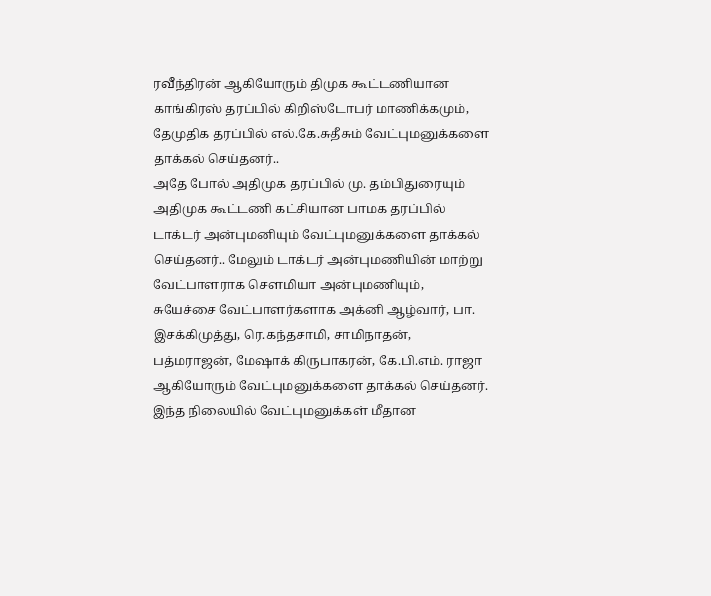ரவீந்திரன் ஆகியோரும் திமுக கூட்டணியான காங்கிரஸ் தரப்பில் கிறிஸ்டோபர் மாணிக்கமும், தேமுதிக தரப்பில் எல்.கே.சுதீசும் வேட்புமனுக்களை தாக்கல் செய்தனர்..
அதே போல் அதிமுக தரப்பில் மு. தம்பிதுரையும் அதிமுக கூட்டணி கட்சியான பாமக தரப்பில் டாக்டர் அன்புமனியும் வேட்புமனுக்களை தாக்கல் செய்தனர்.. மேலும் டாக்டர் அன்புமணியின் மாற்று வேட்பாளராக சௌமியா அன்புமணியும், சுயேச்சை வேட்பாளர்களாக அக்னி ஆழ்வார், பா. இசக்கிமுத்து, ரெ.கந்தசாமி, சாமிநாதன், பத்மராஜன், மேஷாக் கிருபாகரன், கே.பி.எம். ராஜா ஆகியோரும் வேட்புமனுக்களை தாக்கல் செய்தனர்.
இந்த நிலையில் வேட்புமனுக்கள் மீதான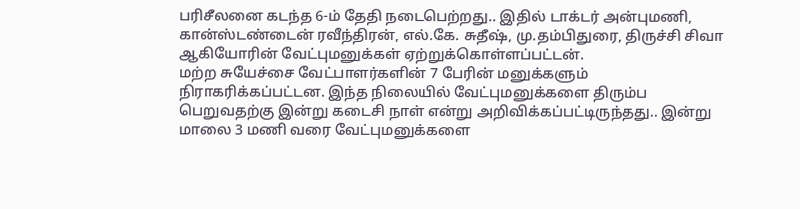பரிசீலனை கடந்த 6-ம் தேதி நடைபெற்றது.. இதில் டாக்டர் அன்புமணி, கான்ஸ்டண்டைன் ரவீந்திரன், எல்.கே. சுதீஷ், மு.தம்பிதுரை, திருச்சி சிவா ஆகியோரின் வேட்புமனுக்கள் ஏற்றுக்கொள்ளப்பட்டன்.
மற்ற சுயேச்சை வேட்பாளர்களின் 7 பேரின் மனுக்களும் நிராகரிக்கப்பட்டன. இந்த நிலையில் வேட்புமனுக்களை திரும்ப பெறுவதற்கு இன்று கடைசி நாள் என்று அறிவிக்கப்பட்டிருந்தது.. இன்று மாலை 3 மணி வரை வேட்புமனுக்களை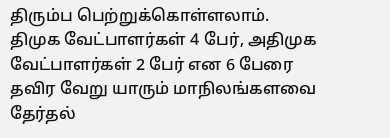திரும்ப பெற்றுக்கொள்ளலாம். திமுக வேட்பாளர்கள் 4 பேர், அதிமுக வேட்பாளர்கள் 2 பேர் என 6 பேரை தவிர வேறு யாரும் மாநிலங்களவை தேர்தல்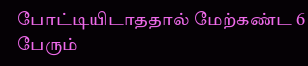போட்டியிடாததால் மேற்கண்ட 6 பேரும்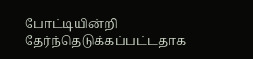போட்டியின்றி தேர்ந்தெடுக்கப்பட்டதாக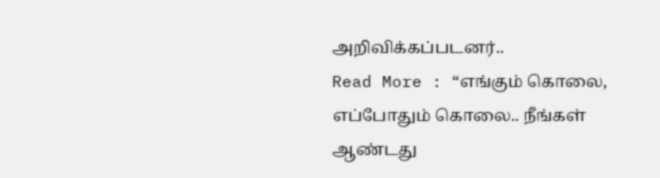அறிவிக்கப்படனர்..
Read More : “எங்கும் கொலை, எப்போதும் கொலை.. நீங்கள் ஆண்டது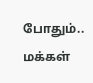போதும்.. மக்கள்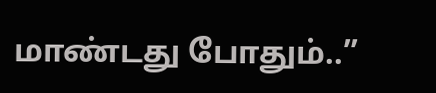மாண்டது போதும்..”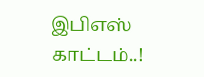இபிஎஸ் காட்டம்..!